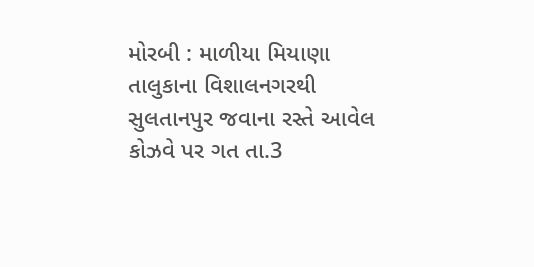મોરબી : માળીયા મિયાણા તાલુકાના વિશાલનગરથી સુલતાનપુર જવાના રસ્તે આવેલ કોઝવે પર ગત તા.3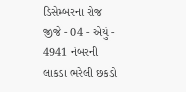ડિસેમ્બરના રોજ જીજે - 04 - એયું - 4941 નંબરની લાકડા ભરેલી છકડો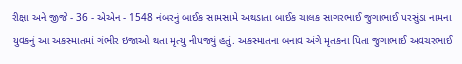રીક્ષા અને જીજે - 36 - એએન - 1548 નંબરનું બાઈક સામસામે અથડાતા બાઈક ચાલક સાગરભાઈ જુગાભાઈ પરસુંડા નામના યુવકનું આ અકસ્માતમાં ગંભીર ઇજાઓ થતા મૃત્યુ નીપજ્યું હતું. અકસ્માતના બનાવ અંગે મૃતકના પિતા જુગાભાઈ અવચરભાઈ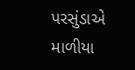પરસુંડાએ માળીયા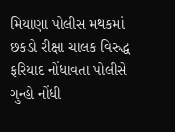મિયાણા પોલીસ મથકમાં છકડો રીક્ષા ચાલક વિરુદ્ધ ફરિયાદ નોંધાવતા પોલીસે ગુન્હો નોંધી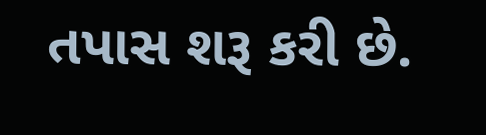તપાસ શરૂ કરી છે.